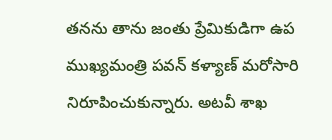తనను తాను జంతు ప్రేమికుడిగా ఉప ముఖ్యమంత్రి పవన్ కళ్యాణ్ మరోసారి నిరూపించుకున్నారు. అటవీ శాఖ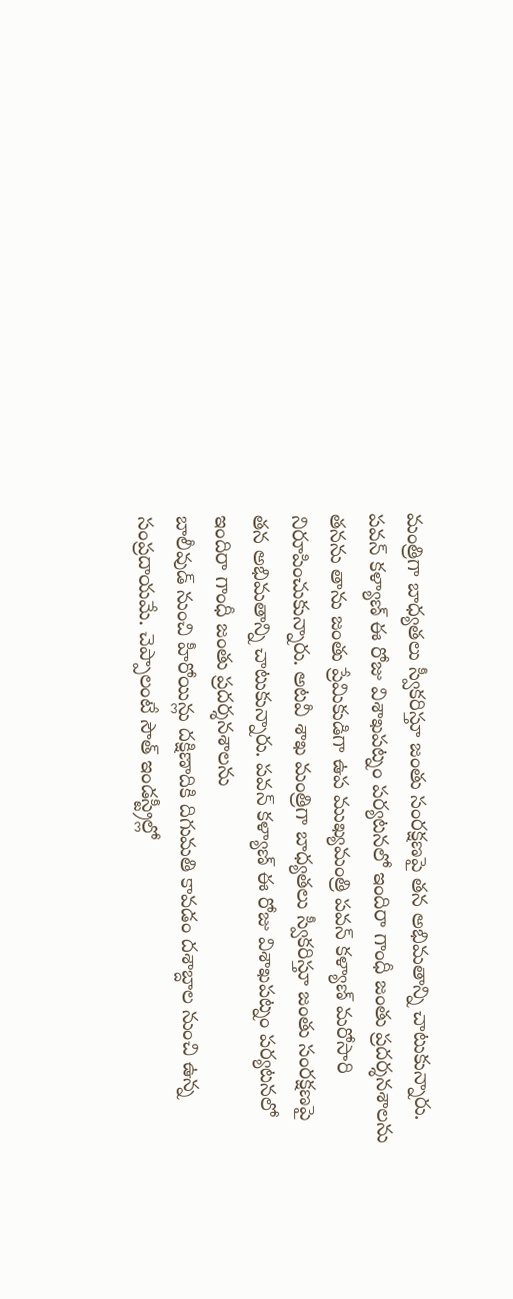మంత్రిగా బాధ్యతలు స్వీకరిస్తూ జంతు సంరక్షణపై తన అభిమతాన్ని చాటుకున్నారు. పవన్ కళ్యాణ్ ఈ రోజు విశాఖపట్నం పర్యటనలో ఇందిరా గాంధీ జంతు ప్రదర్శనశాలను
తనను తాను జంతు ప్రేమికుడిగా ఉప ముఖ్యమంత్రి పవన్ కళ్యాణ్ మరోసారి నిరూపించుకున్నారు. అటవీ శాఖ మంత్రిగా బాధ్యతలు స్వీకరిస్తూ జంతు సంరక్షణపై తన అభిమతాన్ని చాటుకున్నారు. పవన్ కళ్యాణ్ ఈ రోజు విశాఖపట్నం పర్యటనలో ఇందిరా గాంధీ జంతు ప్రదర్శనశాలను
బాలీవుడ్ నుంచి హీరోయిన్లు దక్షిణాదికి దిగుమతి కావడం దశాబ్దాల నుంచి ఉన్న సంప్రదాయమే. చెప్పాలంటే సౌత్ ఇండస్ట్రీల్లో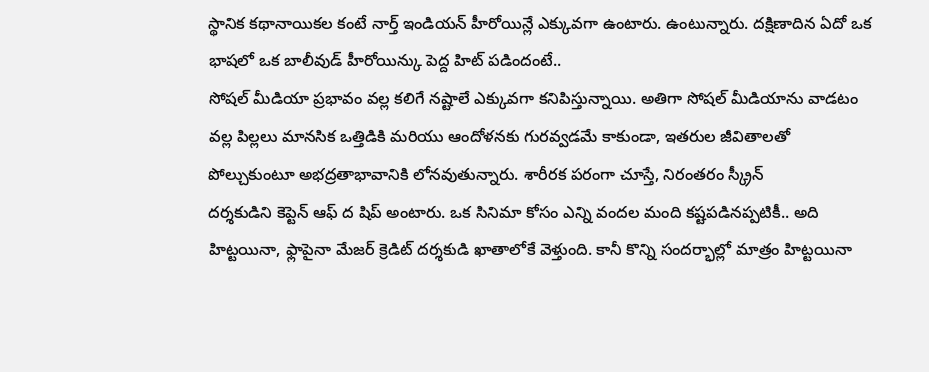స్థానిక కథానాయికల కంటే నార్త్ ఇండియన్ హీరోయిన్లే ఎక్కువగా ఉంటారు. ఉంటున్నారు. దక్షిణాదిన ఏదో ఒక భాషలో ఒక బాలీవుడ్ హీరోయిన్కు పెద్ద హిట్ పడిందంటే..
సోషల్ మీడియా ప్రభావం వల్ల కలిగే నష్టాలే ఎక్కువగా కనిపిస్తున్నాయి. అతిగా సోషల్ మీడియాను వాడటం వల్ల పిల్లలు మానసిక ఒత్తిడికి మరియు ఆందోళనకు గురవ్వడమే కాకుండా, ఇతరుల జీవితాలతో పోల్చుకుంటూ అభద్రతాభావానికి లోనవుతున్నారు. శారీరక పరంగా చూస్తే, నిరంతరం స్క్రీన్
దర్శకుడిని కెప్టెన్ ఆఫ్ ద షిప్ అంటారు. ఒక సినిమా కోసం ఎన్ని వందల మంది కష్టపడినప్పటికీ.. అది హిట్టయినా, ఫ్లాపైనా మేజర్ క్రెడిట్ దర్శకుడి ఖాతాలోకే వెళ్తుంది. కానీ కొన్ని సందర్భాల్లో మాత్రం హిట్టయినా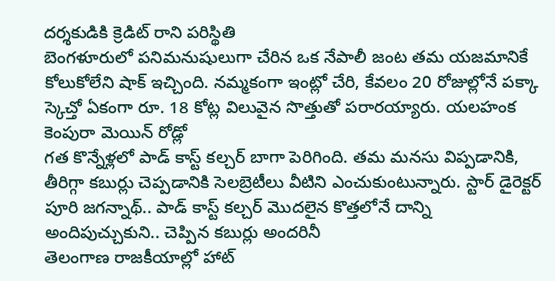దర్శకుడికి క్రెడిట్ రాని పరిస్థితి
బెంగళూరులో పనిమనుషులుగా చేరిన ఒక నేపాలీ జంట తమ యజమానికే కోలుకోలేని షాక్ ఇచ్చింది. నమ్మకంగా ఇంట్లో చేరి, కేవలం 20 రోజుల్లోనే పక్కా స్కెచ్తో ఏకంగా రూ. 18 కోట్ల విలువైన సొత్తుతో పరారయ్యారు. యలహంక కెంపురా మెయిన్ రోడ్లో
గత కొన్నేళ్లలో పాడ్ కాస్ట్ కల్చర్ బాగా పెరిగింది. తమ మనసు విప్పడానికి, తీరిగ్గా కబుర్లు చెప్పడానికి సెలబ్రెటీలు వీటిని ఎంచుకుంటున్నారు. స్టార్ డైరెక్టర్ పూరి జగన్నాథ్.. పాడ్ కాస్ట్ కల్చర్ మొదలైన కొత్తలోనే దాన్ని అందిపుచ్చుకుని.. చెప్పిన కబుర్లు అందరినీ
తెలంగాణ రాజకీయాల్లో హాట్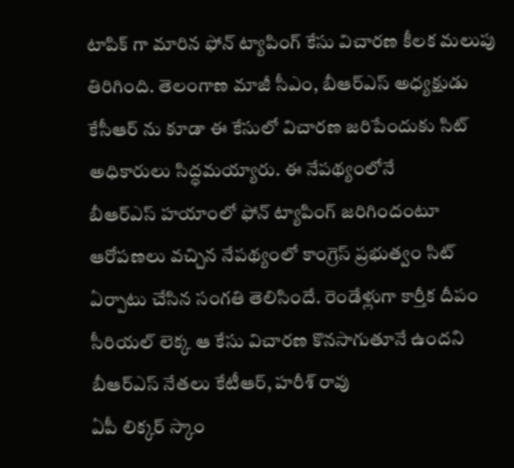టాపిక్ గా మారిన ఫోన్ ట్యాపింగ్ కేసు విచారణ కీలక మలుపు తిరిగింది. తెలంగాణ మాజీ సీఎం, బీఆర్ఎస్ అధ్యక్షుడు కేసీఆర్ ను కూడా ఈ కేసులో విచారణ జరిపేందుకు సిట్ అధికారులు సిద్ధమయ్యారు. ఈ నేపథ్యంలోనే
బీఆర్ఎస్ హయాంలో ఫోన్ ట్యాపింగ్ జరిగిందంటూ ఆరోపణలు వచ్చిన నేపథ్యంలో కాంగ్రెస్ ప్రభుత్వం సిట్ ఏర్పాటు చేసిన సంగతి తెలిసిందే. రెండేళ్లుగా కార్తీక దీపం సీరియల్ లెక్క ఆ కేసు విచారణ కొనసాగుతూనే ఉందని బీఆర్ఎస్ నేతలు కేటీఆర్, హరీశ్ రావు
ఏపీ లిక్కర్ స్కాం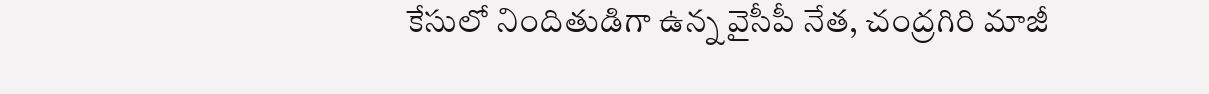కేసులో నిందితుడిగా ఉన్న వైసీపీ నేత, చంద్రగిరి మాజీ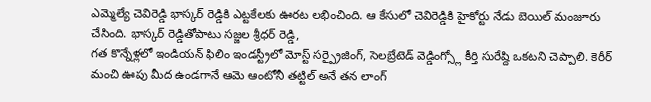ఎమ్మెల్యే చెవిరెడ్డి భాస్కర్ రెడ్డికి ఎట్టకేలకు ఊరట లభించింది. ఆ కేసులో చెవిరెడ్డికి హైకోర్టు నేడు బెయిల్ మంజూరు చేసింది. భాస్కర్ రెడ్డితోపాటు సజ్జల శ్రీధర్ రెడ్డి,
గత కొన్నేళ్లలో ఇండియన్ ఫిలిం ఇండస్ట్రీలో మోస్ట్ సర్ప్రైజింగ్, సెలబ్రేటెడ్ వెడ్డింగ్స్లో కీర్తి సురేష్ది ఒకటని చెప్పాలి. కెరీర్ మంచి ఊపు మీద ఉండగానే ఆమె ఆంటోనీ తట్టిల్ అనే తన లాంగ్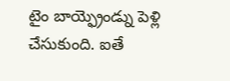టైం బాయ్ఫ్రెండ్ను పెళ్లి చేసుకుంది. ఐతే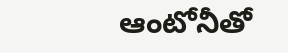ఆంటోనీతో